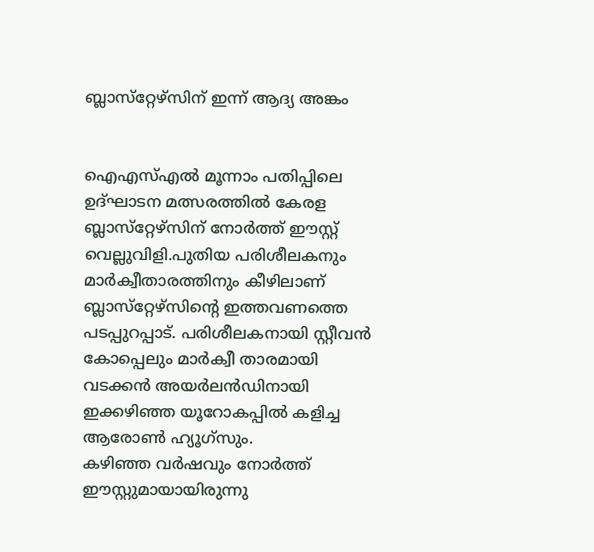ബ്ലാസ്‌റ്റേഴ്‌സിന് ഇന്ന് ആദ്യ അങ്കം


ഐഎസ്എല്‍ മൂന്നാം പതിപ്പിലെ ഉദ്ഘാടന മത്സരത്തില്‍ കേരള ബ്ലാസ്‌റ്റേഴ്‌സിന് നോര്‍ത്ത് ഈസ്റ്റ് വെല്ലുവിളി.പുതിയ പരിശീലകനും മാര്‍ക്വീതാരത്തിനും കീഴിലാണ് ബ്ലാസ്‌റ്റേഴ്‌സിന്റെ ഇത്തവണത്തെ പടപ്പുറപ്പാട്. പരിശീലകനായി സ്റ്റീവന്‍ കോപ്പെലും മാര്‍ക്വീ താരമായി വടക്കന്‍ അയര്‍ലന്‍ഡിനായി ഇക്കഴിഞ്ഞ യൂറോകപ്പില്‍ കളിച്ച ആരോണ്‍ ഹ്യൂഗ്‌സും.
കഴിഞ്ഞ വര്‍ഷവും നോര്‍ത്ത് ഈസ്റ്റുമായായിരുന്നു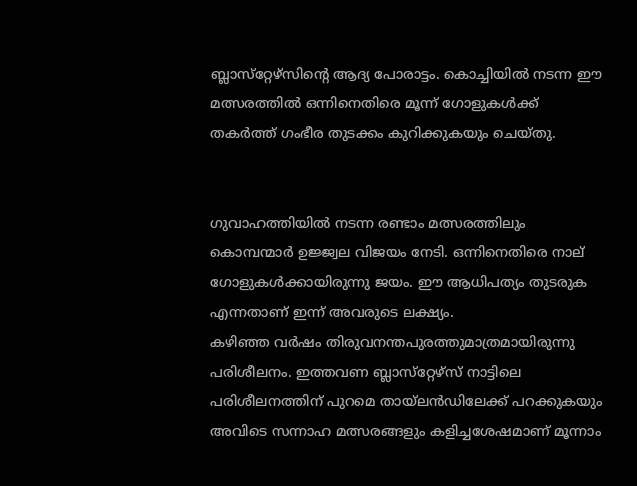ബ്ലാസ്‌റ്റേഴ്‌സിന്റെ ആദ്യ പോരാട്ടം. കൊച്ചിയില്‍ നടന്ന ഈ മത്സരത്തില്‍ ഒന്നിനെതിരെ മൂന്ന് ഗോളുകള്‍ക്ക് തകര്‍ത്ത് ഗംഭീര തുടക്കം കുറിക്കുകയും ചെയ്തു.


ഗുവാഹത്തിയില്‍ നടന്ന രണ്ടാം മത്സരത്തിലും കൊമ്പന്മാര്‍ ഉജ്ജ്വല വിജയം നേടി. ഒന്നിനെതിരെ നാല് ഗോളുകള്‍ക്കായിരുന്നു ജയം. ഈ ആധിപത്യം തുടരുക എന്നതാണ് ഇന്ന് അവരുടെ ലക്ഷ്യം.
കഴിഞ്ഞ വര്‍ഷം തിരുവനന്തപുരത്തുമാത്രമായിരുന്നു പരിശീലനം. ഇത്തവണ ബ്ലാസ്‌റ്റേഴ്‌സ് നാട്ടിലെ പരിശീലനത്തിന് പുറമെ തായ്‌ലന്‍ഡിലേക്ക് പറക്കുകയും അവിടെ സന്നാഹ മത്സരങ്ങളും കളിച്ചശേഷമാണ് മൂന്നാം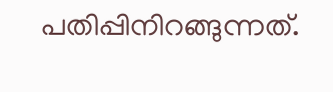പതിപ്പിനിറങ്ങുന്നത്.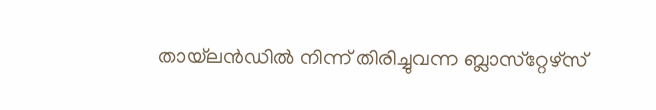തായ്‌ലന്‍ഡില്‍ നിന്ന് തിരിച്ചുവന്ന ബ്ലാസ്‌റ്റേഴ്‌സ്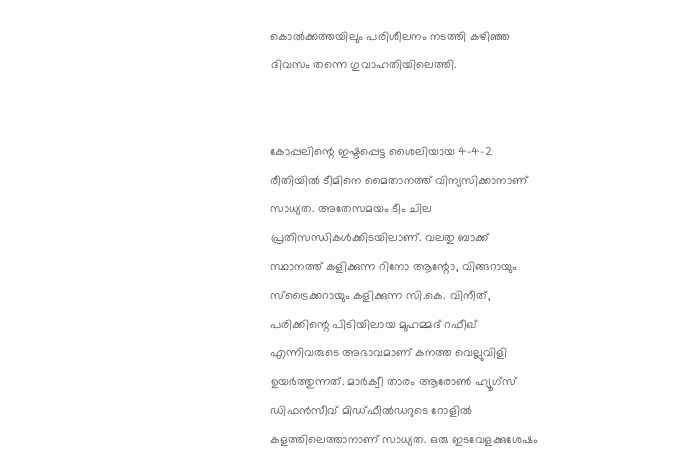കൊല്‍ക്കത്തയിലും പരിശീലനം നടത്തി കഴിഞ്ഞ ദിവസം തന്നെ ഗുവാഹതിയിലെത്തി.


കോപ്പലിന്റെ ഇഷ്ടപ്പെട്ട ശൈലിയായ 4-4-2 രീതിയില്‍ ടീമിനെ മൈതാനത്ത് വിന്യസിക്കാനാണ് സാധ്യത. അതേസമയം ടീം ചില പ്രതിസന്ധികള്‍ക്കിടയിലാണ്. വലതു ബാക്ക് സ്ഥാനത്ത് കളിക്കുന്ന റിനോ ആന്റോ, വിങ്ങറായും സ്‌ട്രൈക്കറായും കളിക്കുന്ന സി.കെ. വിനീത്, പരിക്കിന്റെ പിടിയിലായ മുഹമ്മദ് റഫീഖ് എന്നിവരുടെ അഭാവമാണ് കനത്ത വെല്ലുവിളി ഉയര്‍ത്തുന്നത്. മാര്‍ക്വീ താരം ആരോണ്‍ ഹ്യൂഗ്‌സ് ഡിഫന്‍സീവ് മിഡ്ഫീല്‍ഡറുടെ റോളില്‍ കളത്തിലെത്താനാണ് സാധ്യത. ഒരു ഇടവേളക്കുശേഷം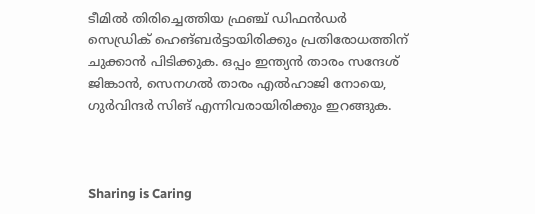ടീമില്‍ തിരിച്ചെത്തിയ ഫ്രഞ്ച് ഡിഫന്‍ഡര്‍ സെഡ്രിക് ഹെങ്ബര്‍ട്ടായിരിക്കും പ്രതിരോധത്തിന് ചുക്കാന്‍ പിടിക്കുക. ഒപ്പം ഇന്ത്യന്‍ താരം സന്ദേശ് ജിങ്കാന്‍, സെനഗല്‍ താരം എല്‍ഹാജി നോയെ, ഗുര്‍വിന്ദര്‍ സിങ് എന്നിവരായിരിക്കും ഇറങ്ങുക.



Sharing is Caring